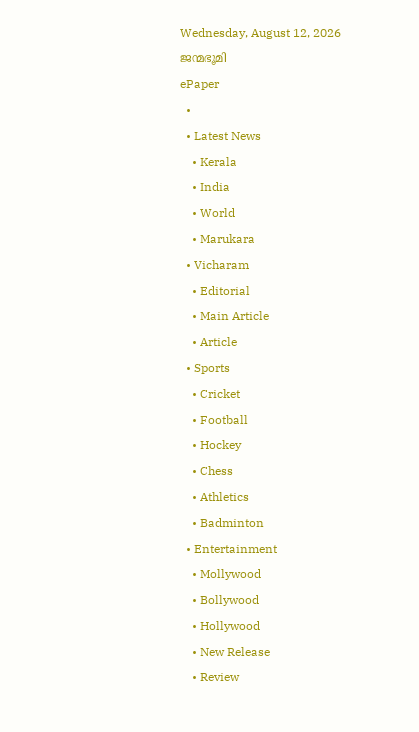Wednesday, August 12, 2026
ജന്മഭൂമി
ePaper
  •
  • Latest News
    • Kerala
    • India
    • World
    • Marukara
  • Vicharam
    • Editorial
    • Main Article
    • Article
  • Sports
    • Cricket
    • Football
    • Hockey
    • Chess
    • Athletics
    • Badminton
  • Entertainment
    • Mollywood
    • Bollywood
    • Hollywood
    • New Release
    • Review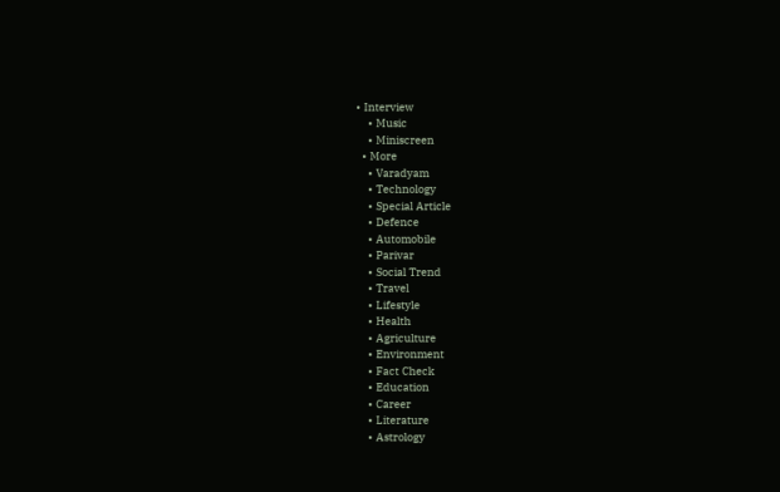• Interview
    • Music
    • Miniscreen
  • More
    • Varadyam
    • Technology
    • Special Article
    • Defence
    • Automobile
    • Parivar
    • Social Trend
    • Travel
    • Lifestyle
    • Health
    • Agriculture
    • Environment
    • Fact Check
    • Education
    • Career
    • Literature
    • Astrology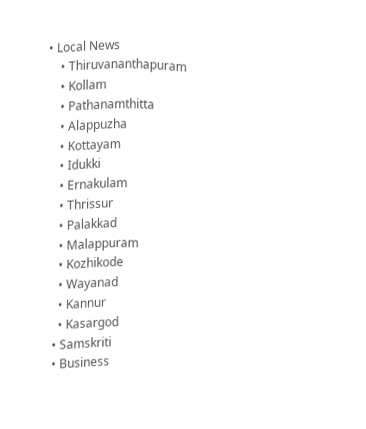• Local News
    • Thiruvananthapuram
    • Kollam
    • Pathanamthitta
    • Alappuzha
    • Kottayam
    • Idukki
    • Ernakulam
    • Thrissur
    • Palakkad
    • Malappuram
    • Kozhikode
    • Wayanad
    • Kannur
    • Kasargod
  • Samskriti
  • Business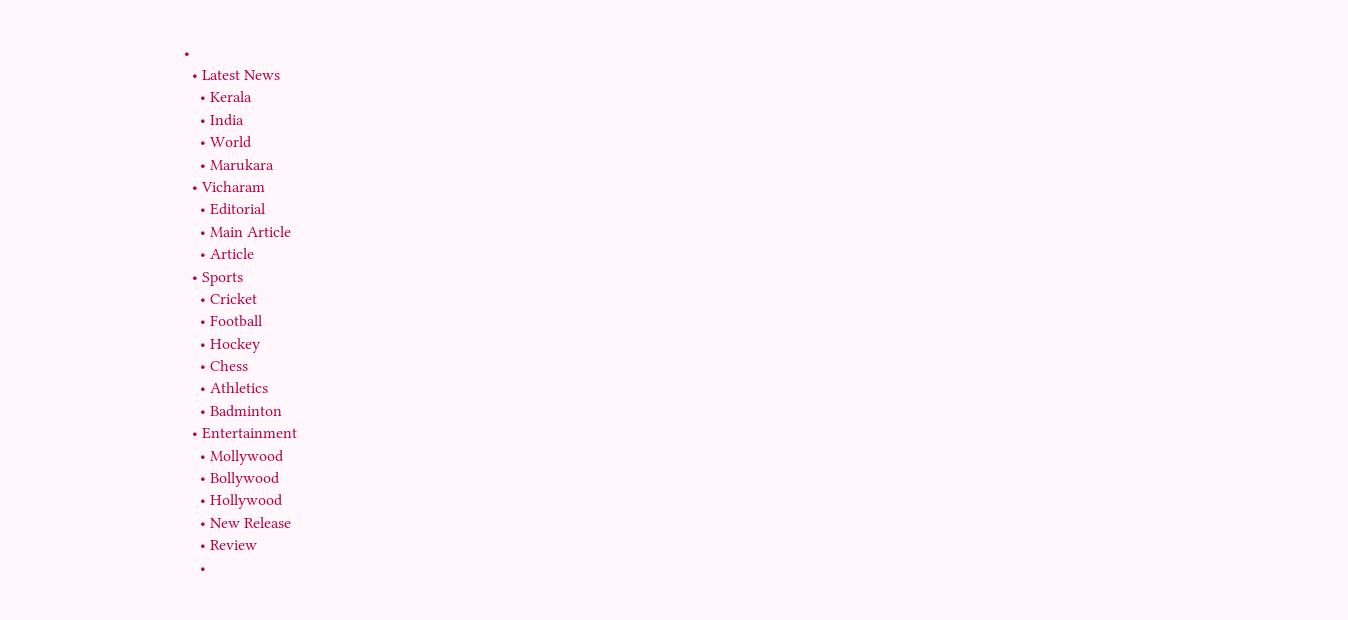•
  • Latest News
    • Kerala
    • India
    • World
    • Marukara
  • Vicharam
    • Editorial
    • Main Article
    • Article
  • Sports
    • Cricket
    • Football
    • Hockey
    • Chess
    • Athletics
    • Badminton
  • Entertainment
    • Mollywood
    • Bollywood
    • Hollywood
    • New Release
    • Review
    •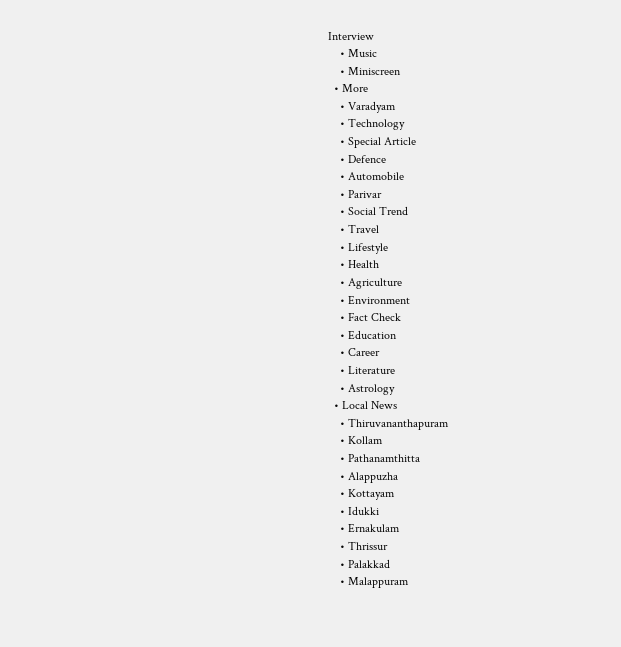Interview
    • Music
    • Miniscreen
  • More
    • Varadyam
    • Technology
    • Special Article
    • Defence
    • Automobile
    • Parivar
    • Social Trend
    • Travel
    • Lifestyle
    • Health
    • Agriculture
    • Environment
    • Fact Check
    • Education
    • Career
    • Literature
    • Astrology
  • Local News
    • Thiruvananthapuram
    • Kollam
    • Pathanamthitta
    • Alappuzha
    • Kottayam
    • Idukki
    • Ernakulam
    • Thrissur
    • Palakkad
    • Malappuram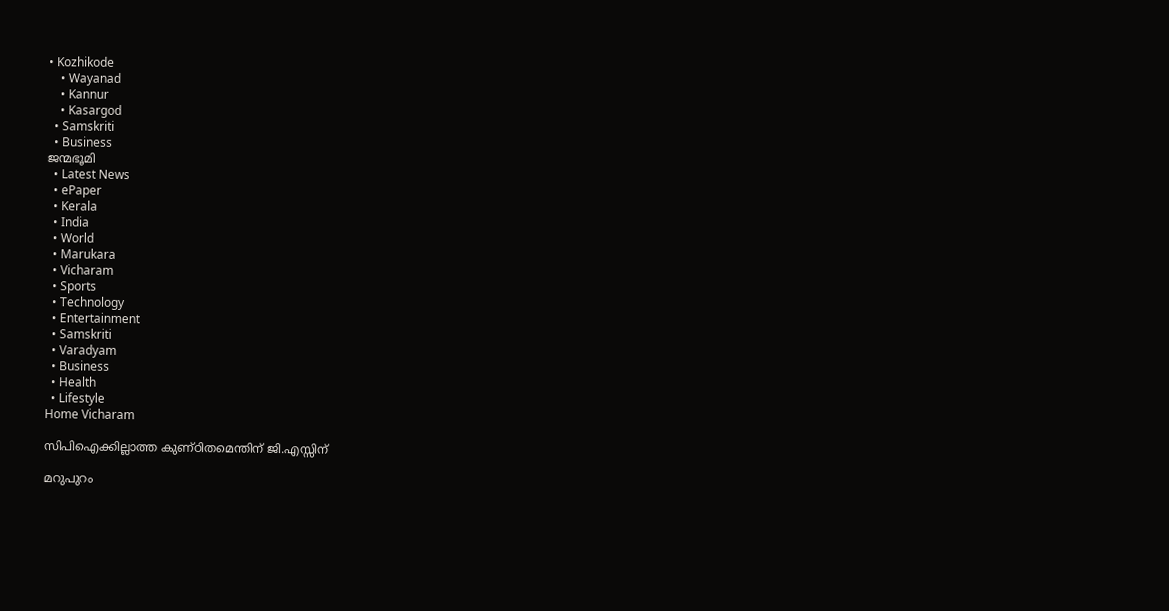• Kozhikode
    • Wayanad
    • Kannur
    • Kasargod
  • Samskriti
  • Business
ജന്മഭൂമി
  • Latest News
  • ePaper
  • Kerala
  • India
  • World
  • Marukara
  • Vicharam
  • Sports
  • Technology
  • Entertainment
  • Samskriti
  • Varadyam
  • Business
  • Health
  • Lifestyle
Home Vicharam

സിപിഐക്കില്ലാത്ത കുണ്ഠിതമെന്തിന് ജി.എസ്സിന്

മറുപുറം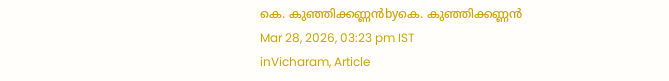കെ. കുഞ്ഞിക്കണ്ണന്‍byകെ. കുഞ്ഞിക്കണ്ണന്‍
Mar 28, 2026, 03:23 pm IST
inVicharam, Article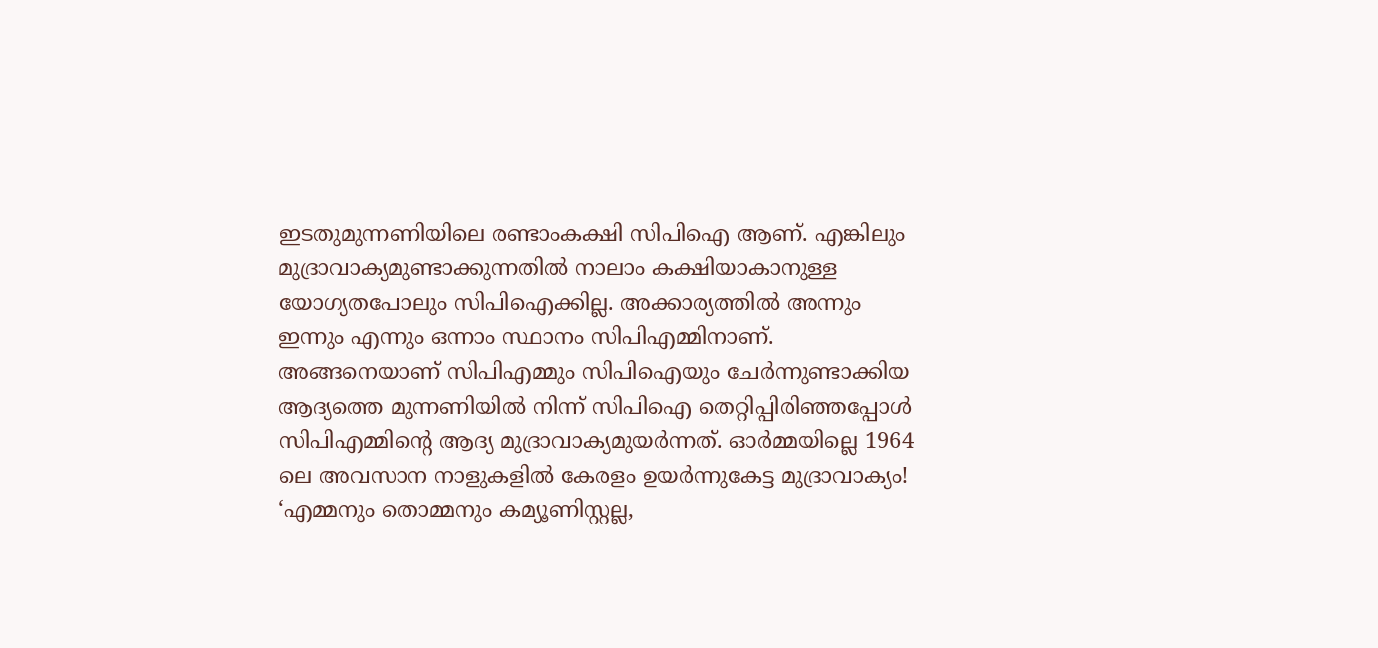ഇടതുമുന്നണിയിലെ രണ്ടാംകക്ഷി സിപിഐ ആണ്. എങ്കിലും മുദ്രാവാക്യമുണ്ടാക്കുന്നതില്‍ നാലാം കക്ഷിയാകാനുള്ള യോഗ്യതപോലും സിപിഐക്കില്ല. അക്കാര്യത്തില്‍ അന്നും ഇന്നും എന്നും ഒന്നാം സ്ഥാനം സിപിഎമ്മിനാണ്. അങ്ങനെയാണ് സിപിഎമ്മും സിപിഐയും ചേര്‍ന്നുണ്ടാക്കിയ ആദ്യത്തെ മുന്നണിയില്‍ നിന്ന് സിപിഐ തെറ്റിപ്പിരിഞ്ഞപ്പോള്‍ സിപിഎമ്മിന്റെ ആദ്യ മുദ്രാവാക്യമുയര്‍ന്നത്. ഓര്‍മ്മയില്ലെ 1964 ലെ അവസാന നാളുകളില്‍ കേരളം ഉയര്‍ന്നുകേട്ട മുദ്രാവാക്യം! ‘എമ്മനും തൊമ്മനും കമ്യൂണിസ്റ്റല്ല,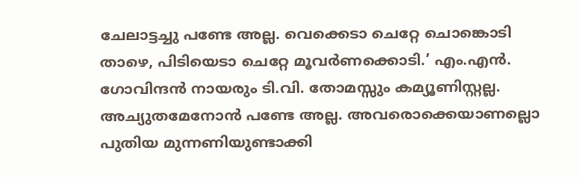ചേലാട്ടച്ചു പണ്ടേ അല്ല. വെക്കെടാ ചെറ്റേ ചൊങ്കൊടി താഴെ, പിടിയെടാ ചെറ്റേ മൂവര്‍ണക്കൊടി.’ എം.എന്‍. ഗോവിന്ദന്‍ നായരും ടി.വി. തോമസ്സും കമ്യൂണിസ്റ്റല്ല. അച്യുതമേനോന്‍ പണ്ടേ അല്ല. അവരൊക്കെയാണല്ലൊ പുതിയ മുന്നണിയുണ്ടാക്കി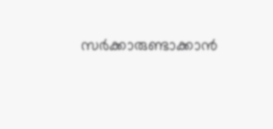സര്‍ക്കാരുണ്ടാക്കാന്‍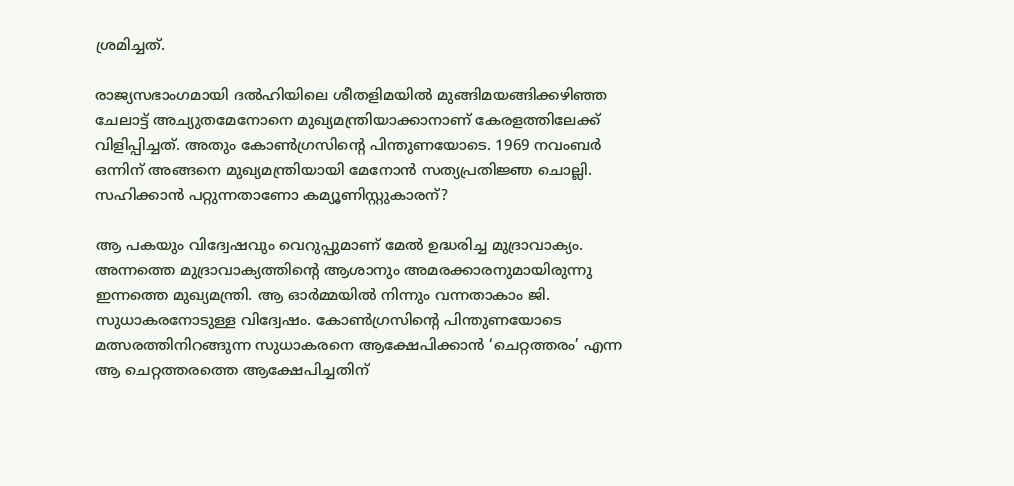ശ്രമിച്ചത്.

രാജ്യസഭാംഗമായി ദല്‍ഹിയിലെ ശീതളിമയില്‍ മുങ്ങിമയങ്ങിക്കഴിഞ്ഞ ചേലാട്ട് അച്യുതമേനോനെ മുഖ്യമന്ത്രിയാക്കാനാണ് കേരളത്തിലേക്ക് വിളിപ്പിച്ചത്. അതും കോണ്‍ഗ്രസിന്റെ പിന്തുണയോടെ. 1969 നവംബര്‍ ഒന്നിന് അങ്ങനെ മുഖ്യമന്ത്രിയായി മേനോന്‍ സത്യപ്രതിജ്ഞ ചൊല്ലി. സഹിക്കാന്‍ പറ്റുന്നതാണോ കമ്യൂണിസ്റ്റുകാരന്?

ആ പകയും വിദ്വേഷവും വെറുപ്പുമാണ് മേല്‍ ഉദ്ധരിച്ച മുദ്രാവാക്യം. അന്നത്തെ മുദ്രാവാക്യത്തിന്റെ ആശാനും അമരക്കാരനുമായിരുന്നു ഇന്നത്തെ മുഖ്യമന്ത്രി. ആ ഓര്‍മ്മയില്‍ നിന്നും വന്നതാകാം ജി. സുധാകരനോടുള്ള വിദ്വേഷം. കോണ്‍ഗ്രസിന്റെ പിന്തുണയോടെ മത്സരത്തിനിറങ്ങുന്ന സുധാകരനെ ആക്ഷേപിക്കാന്‍ ‘ചെറ്റത്തരം’ എന്ന ആ ചെറ്റത്തരത്തെ ആക്ഷേപിച്ചതിന്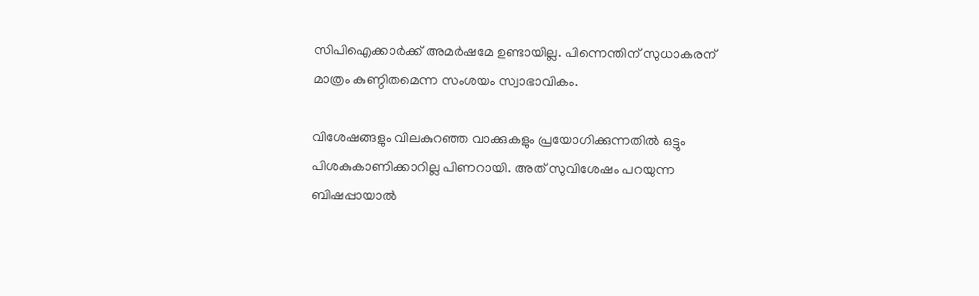സിപിഐക്കാര്‍ക്ക് അമര്‍ഷമേ ഉണ്ടായില്ല. പിന്നെന്തിന് സുധാകരന് മാത്രം കുണ്ഠിതമെന്ന സംശയം സ്വാഭാവികം.

വിശേഷങ്ങളും വിലകുറഞ്ഞ വാക്കുകളും പ്രയോഗിക്കുന്നതില്‍ ഒട്ടും പിശകുകാണിക്കാറില്ല പിണറായി. അത് സുവിശേഷം പറയുന്ന ബിഷപ്പായാല്‍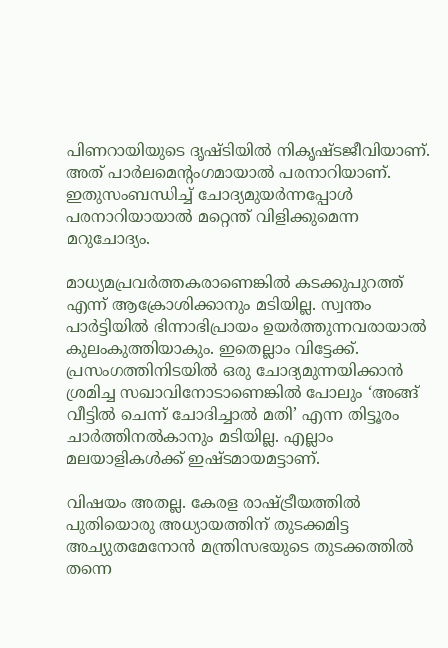പിണറായിയുടെ ദൃഷ്ടിയില്‍ നികൃഷ്ടജീവിയാണ്. അത് പാര്‍ലമെന്റംഗമായാല്‍ പരനാറിയാണ്. ഇതുസംബന്ധിച്ച് ചോദ്യമുയര്‍ന്നപ്പോള്‍ പരനാറിയായാല്‍ മറ്റെന്ത് വിളിക്കുമെന്ന മറുചോദ്യം.

മാധ്യമപ്രവര്‍ത്തകരാണെങ്കില്‍ കടക്കുപുറത്ത് എന്ന് ആക്രോശിക്കാനും മടിയില്ല. സ്വന്തം പാര്‍ട്ടിയില്‍ ഭിന്നാഭിപ്രായം ഉയര്‍ത്തുന്നവരായാല്‍ കുലംകുത്തിയാകും. ഇതെല്ലാം വിട്ടേക്ക്. പ്രസംഗത്തിനിടയില്‍ ഒരു ചോദ്യമുന്നയിക്കാന്‍ ശ്രമിച്ച സഖാവിനോടാണെങ്കില്‍ പോലും ‘അങ്ങ് വീട്ടില്‍ ചെന്ന് ചോദിച്ചാല്‍ മതി’ എന്ന തിട്ടൂരം ചാര്‍ത്തിനല്‍കാനും മടിയില്ല. എല്ലാം മലയാളികള്‍ക്ക് ഇഷ്ടമായമട്ടാണ്.

വിഷയം അതല്ല. കേരള രാഷ്‌ട്രീയത്തില്‍ പുതിയൊരു അധ്യായത്തിന് തുടക്കമിട്ട അച്യുതമേനോന്‍ മന്ത്രിസഭയുടെ തുടക്കത്തില്‍ തന്നെ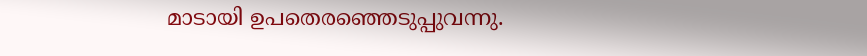മാടായി ഉപതെരഞ്ഞെടുപ്പുവന്നു.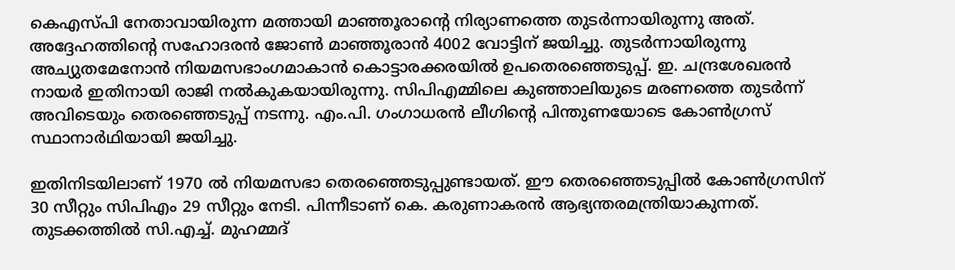കെഎസ്പി നേതാവായിരുന്ന മത്തായി മാഞ്ഞൂരാന്റെ നിര്യാണത്തെ തുടര്‍ന്നായിരുന്നു അത്. അദ്ദേഹത്തിന്റെ സഹോദരന്‍ ജോണ്‍ മാഞ്ഞൂരാന്‍ 4002 വോട്ടിന് ജയിച്ചു. തുടര്‍ന്നായിരുന്നു അച്യുതമേനോന്‍ നിയമസഭാംഗമാകാന്‍ കൊട്ടാരക്കരയില്‍ ഉപതെരഞ്ഞെടുപ്പ്. ഇ. ചന്ദ്രശേഖരന്‍ നായര്‍ ഇതിനായി രാജി നല്‍കുകയായിരുന്നു. സിപിഎമ്മിലെ കുഞ്ഞാലിയുടെ മരണത്തെ തുടര്‍ന്ന് അവിടെയും തെരഞ്ഞെടുപ്പ് നടന്നു. എം.പി. ഗംഗാധരന്‍ ലീഗിന്റെ പിന്തുണയോടെ കോണ്‍ഗ്രസ് സ്ഥാനാര്‍ഥിയായി ജയിച്ചു.

ഇതിനിടയിലാണ് 1970 ല്‍ നിയമസഭാ തെരഞ്ഞെടുപ്പുണ്ടായത്. ഈ തെരഞ്ഞെടുപ്പില്‍ കോണ്‍ഗ്രസിന് 30 സീറ്റും സിപിഎം 29 സീറ്റും നേടി. പിന്നീടാണ് കെ. കരുണാകരന്‍ ആഭ്യന്തരമന്ത്രിയാകുന്നത്. തുടക്കത്തില്‍ സി.എച്ച്. മുഹമ്മദ്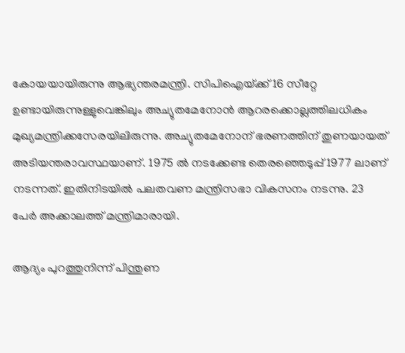കോയയായിരുന്നു ആഭ്യന്തരമന്ത്രി. സിപിഐയ്‌ക്ക് 16 സീറ്റേ ഉണ്ടായിരുന്നുള്ളുവെങ്കിലും അച്യുതമേനോന്‍ ആറരക്കൊല്ലത്തിലധികം മുഖ്യമന്ത്രിക്കസേരയിലിരുന്നു. അച്യുതമേനോന് ഭരണത്തിന് തുണയായത് അടിയന്തരാവസ്ഥയാണ്. 1975 ല്‍ നടക്കേണ്ട തെരഞ്ഞെടുപ്പ് 1977 ലാണ് നടന്നത്. ഇതിനിടയില്‍ പലതവണ മന്ത്രിസഭാ വികസനം നടന്നു. 23 പേര്‍ അക്കാലത്ത് മന്ത്രിമാരായി.

ആദ്യം പുറത്തുനിന്ന് പിന്തുണ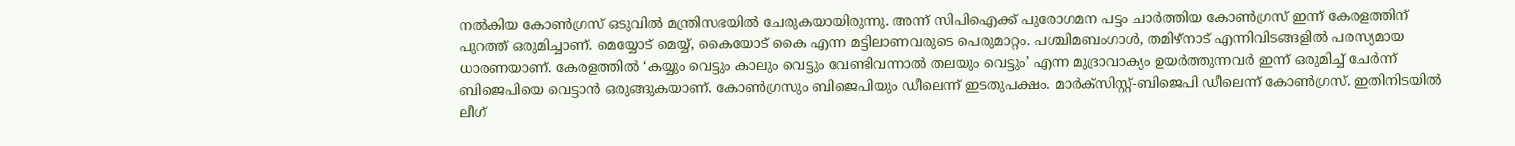നല്‍കിയ കോണ്‍ഗ്രസ് ഒടുവില്‍ മന്ത്രിസഭയില്‍ ചേരുകയായിരുന്നു. അന്ന് സിപിഐക്ക് പുരോഗമന പട്ടം ചാര്‍ത്തിയ കോണ്‍ഗ്രസ് ഇന്ന് കേരളത്തിന് പുറത്ത് ഒരുമിച്ചാണ്. മെയ്യോട് മെയ്യ്, കൈയോട് കൈ എന്ന മട്ടിലാണവരുടെ പെരുമാറ്റം. പശ്ചിമബംഗാള്‍, തമിഴ്‌നാട് എന്നിവിടങ്ങളില്‍ പരസ്യമായ ധാരണയാണ്. കേരളത്തില്‍ ‘കയ്യും വെട്ടും കാലും വെട്ടും വേണ്ടിവന്നാല്‍ തലയും വെട്ടും’ എന്ന മുദ്രാവാക്യം ഉയര്‍ത്തുന്നവര്‍ ഇന്ന് ഒരുമിച്ച് ചേര്‍ന്ന് ബിജെപിയെ വെട്ടാന്‍ ഒരുങ്ങുകയാണ്. കോണ്‍ഗ്രസും ബിജെപിയും ഡീലെന്ന് ഇടതുപക്ഷം. മാര്‍ക്‌സിസ്റ്റ്-ബിജെപി ഡീലെന്ന് കോണ്‍ഗ്രസ്. ഇതിനിടയില്‍ ലീഗ്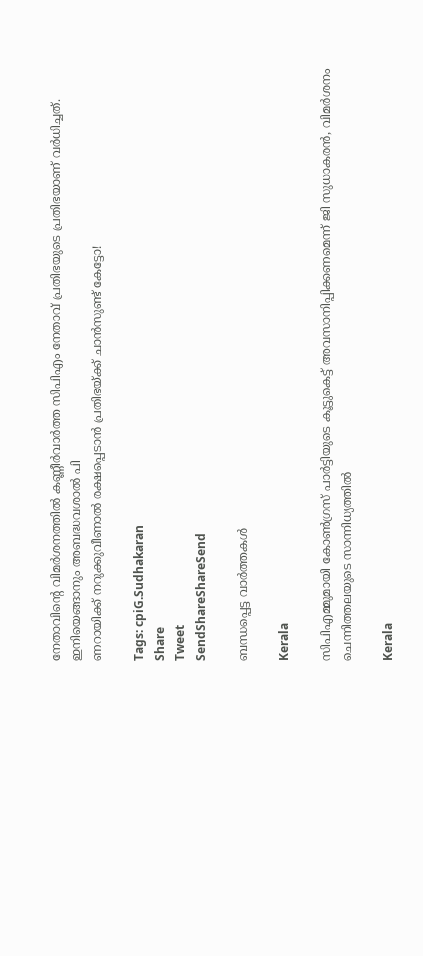നേതാവിന്റെ വിമര്‍ശനത്തില്‍ കണ്ണീര്‍വാര്‍ത്ത സിപിഎം നേതാവ് പ്രതിഭയുടെ പ്രതിഭയാണ് വര്‍ധിച്ചത്. ഇനിയെങ്ങാനും അബദ്ധവശാല്‍ പി
ണറായിക്ക് നറുക്കുവീണാല്‍ രക്ഷപ്പെടാന്‍ പ്രതിഭയ്‌ക്ക് ചാന്‍സുണ്ട് കേട്ടോ!

Tags: cpiG.Sudhakaran
Share
Tweet
SendShareShareSend

ബന്ധപ്പെട്ട വാര്‍ത്തകള്‍

Kerala

സിപിഎമ്മുമായി കോണ്‍ഗ്രസ് പാര്‍ട്ടിയുടെ കൂട്ടുകെട്ട് അവസാനിപ്പിക്കണമെന്ന് ജി സുധാകരന്‍, വിമര്‍ശനം ചെന്നിത്തലയുടെ സാന്നിധ്യത്തില്‍

Kerala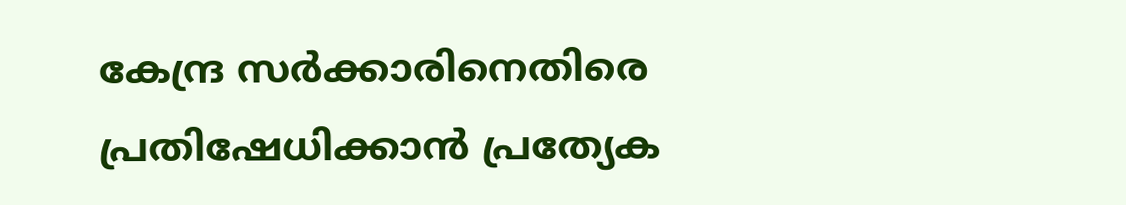കേന്ദ്ര സർക്കാരിനെതിരെ പ്രതിഷേധിക്കാൻ പ്രത്യേക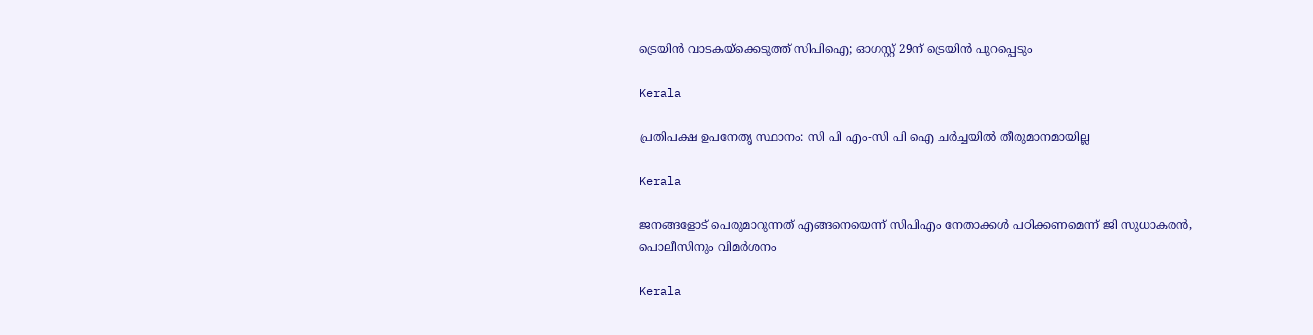ട്രെയിൻ വാടകയ്‌ക്കെടുത്ത് സിപിഐ; ഓഗസ്റ്റ് 29ന് ട്രെയിൻ പുറപ്പെടും

Kerala

പ്രതിപക്ഷ ഉപനേതൃ സ്ഥാനം: സി പി എം-സി പി ഐ ചര്‍ച്ചയില്‍ തീരുമാനമായില്ല

Kerala

ജനങ്ങളോട് പെരുമാറുന്നത് എങ്ങനെയെന്ന് സിപിഎം നേതാക്കള്‍ പഠിക്കണമെന്ന് ജി സുധാകരന്‍, പൊലീസിനും വിമര്‍ശനം

Kerala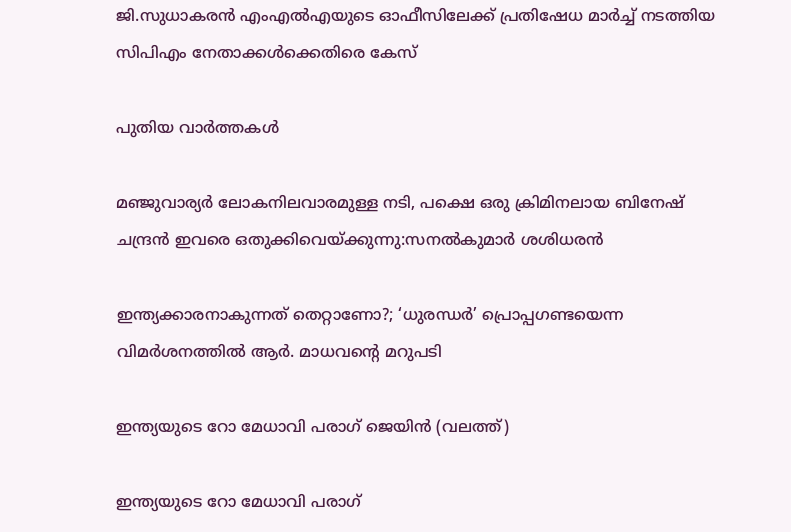ജി.സുധാകരന്‍ എംഎല്‍എയുടെ ഓഫീസിലേക്ക് പ്രതിഷേധ മാര്‍ച്ച് നടത്തിയ സിപിഎം നേതാക്കള്‍ക്കെതിരെ കേസ്

പുതിയ വാര്‍ത്തകള്‍

മ‌ഞ്ജുവാര്യര്‍ ലോകനിലവാരമുള്ള നടി, പക്ഷെ ഒരു ക്രിമിനലായ ബിനേഷ് ചന്ദ്രന്‍ ഇവരെ ഒതുക്കിവെയ്‌ക്കുന്നു:സനല്‍കുമാര്‍ ശശിധരന്‍

ഇന്ത്യക്കാരനാകുന്നത് തെറ്റാണോ?; ‘ധുരന്ധര്‍’ പ്രൊപ്പഗണ്ടയെന്ന വിമര്‍ശനത്തില്‍ ആര്‍. മാധവന്റെ മറുപടി

ഇന്ത്യയുടെ റോ മേധാവി പരാഗ് ജെയിന്‍ (വലത്ത്)

ഇന്ത്യയുടെ റോ മേധാവി പരാഗ്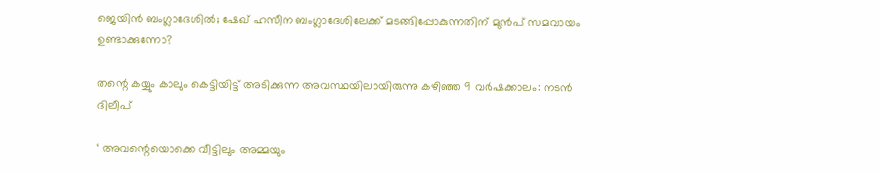ജെയിന്‍ ബംഗ്ലാദേശില്‍; ഷേഖ് ഹസീന ബംഗ്ലാദേശിലേക്ക് മടങ്ങിപ്പോകുന്നതിന് മുന്‍പ് സമവായം ഉണ്ടാക്കുന്നോ?

തന്റെ കയ്യും കാലും കെട്ടിയിട്ട് അടിക്കുന്ന അവസ്ഥയിലായിരുന്നു കഴിഞ്ഞ 9 വർഷക്കാലം: നടന്‍ ദിലീപ്

‘ അവന്റെയൊക്കെ വീട്ടിലും അമ്മയും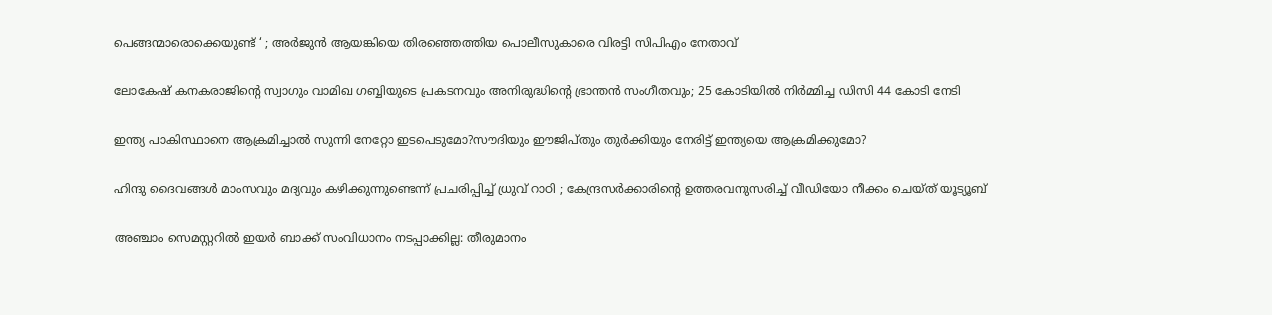പെങ്ങന്മാരൊക്കെയുണ്ട് ‘ ; അർജുൻ ആയങ്കിയെ തിരഞ്ഞെത്തിയ പൊലീസുകാരെ വിരട്ടി സിപിഎം നേതാവ്

ലോകേഷ് കനകരാജിന്റെ സ്വാഗും വാമിഖ ഗബ്ബിയുടെ പ്രകടനവും അനിരുദ്ധിന്റെ ഭ്രാന്തന്‍ സംഗീതവും; 25 കോടിയില്‍ നിര്‍മ്മിച്ച ഡിസി 44 കോടി നേടി

ഇന്ത്യ പാകിസ്ഥാനെ ആക്രമിച്ചാല്‍ സുന്നി നേറ്റോ ഇടപെടുമോ?സൗദിയും ഈജിപ്തും തുര്‍ക്കിയും നേരിട്ട് ഇന്ത്യയെ ആക്രമിക്കുമോ?

ഹിന്ദു ദൈവങ്ങൾ മാംസവും മദ്യവും കഴിക്കുന്നുണ്ടെന്ന് പ്രചരിപ്പിച്ച് ധ്രുവ് റാഠി ; കേന്ദ്രസർക്കാരിന്റെ ഉത്തരവനുസരിച്ച് വീഡിയോ നീക്കം ചെയ്ത് യൂട്യൂബ്

അഞ്ചാം സെമസ്റ്ററില്‍ ഇയര്‍ ബാക്ക് സംവിധാനം നടപ്പാക്കില്ല: തീരുമാനം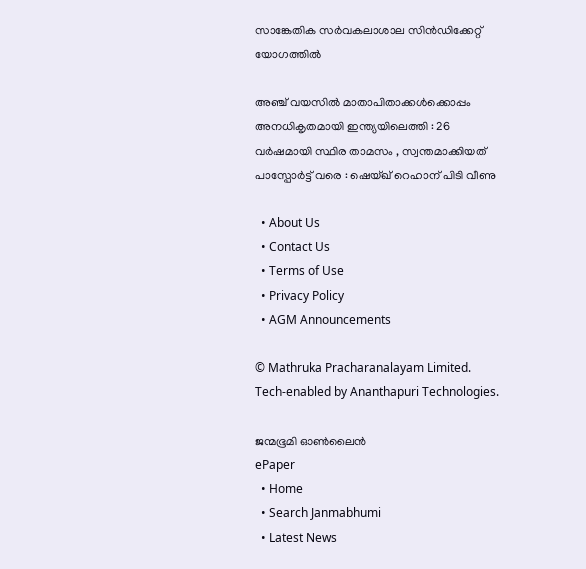സാങ്കേതിക സര്‍വകലാശാല സിന്‍ഡിക്കേറ്റ് യോഗത്തില്‍

അഞ്ച് വയസിൽ മാതാപിതാക്കൾക്കൊപ്പം അനധികൃതമായി ഇന്ത്യയിലെത്തി : 26 വർഷമായി സ്ഥിര താമസം , സ്വന്തമാക്കിയത് പാസ്പോർട്ട് വരെ : ഷെയ്ഖ് റെഹാന് പിടി വീണു

  • About Us
  • Contact Us
  • Terms of Use
  • Privacy Policy
  • AGM Announcements

© Mathruka Pracharanalayam Limited.
Tech-enabled by Ananthapuri Technologies.

ജന്മഭൂമി ഓണ്‍ലൈന്‍
ePaper
  • Home
  • Search Janmabhumi
  • Latest News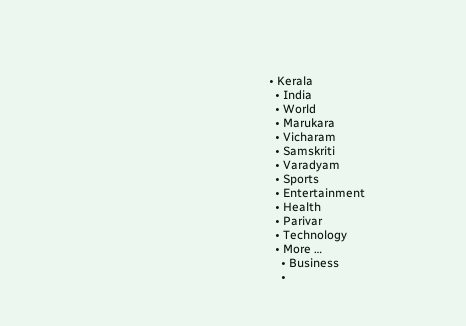• Kerala
  • India
  • World
  • Marukara
  • Vicharam
  • Samskriti
  • Varadyam
  • Sports
  • Entertainment
  • Health
  • Parivar
  • Technology
  • More …
    • Business
    •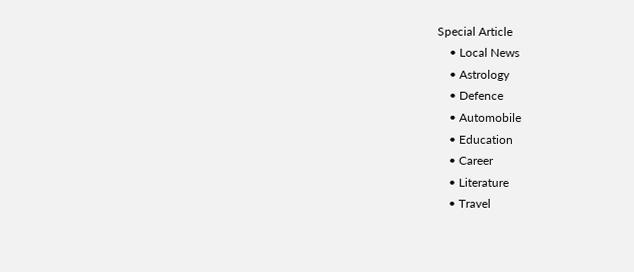Special Article
    • Local News
    • Astrology
    • Defence
    • Automobile
    • Education
    • Career
    • Literature
    • Travel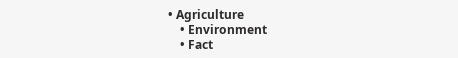• Agriculture
    • Environment
    • Fact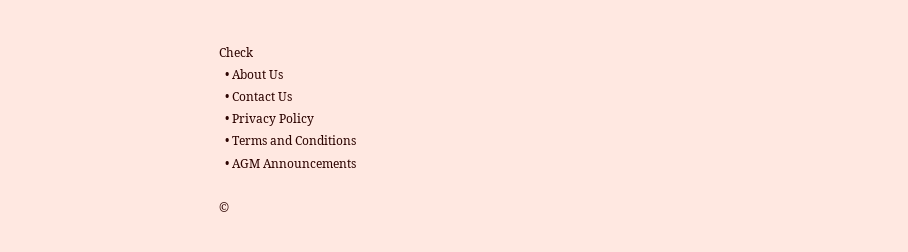Check
  • About Us
  • Contact Us
  • Privacy Policy
  • Terms and Conditions
  • AGM Announcements

©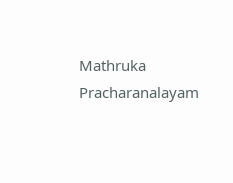Mathruka Pracharanalayam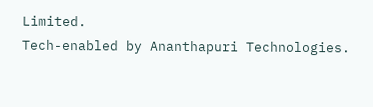Limited.
Tech-enabled by Ananthapuri Technologies.